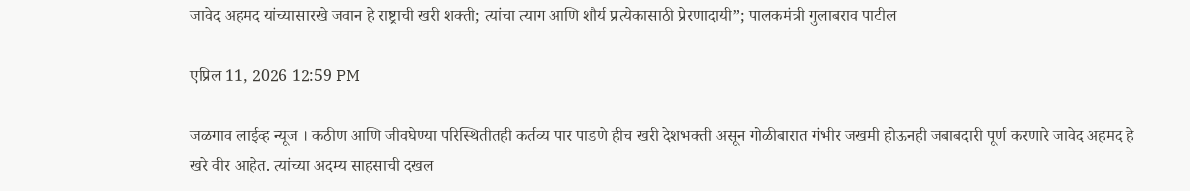जावेद अहमद यांच्यासारखे जवान हे राष्ट्राची खरी शक्ती; त्यांचा त्याग आणि शौर्य प्रत्येकासाठी प्रेरणादायी”; पालकमंत्री गुलाबराव पाटील

एप्रिल 11, 2026 12:59 PM

जळगाव लाईव्ह न्यूज । कठीण आणि जीवघेण्या परिस्थितीतही कर्तव्य पार पाडणे हीच खरी देशभक्ती असून गोळीबारात गंभीर जखमी होऊनही जबाबदारी पूर्ण करणारे जावेद अहमद हे खरे वीर आहेत. त्यांच्या अदम्य साहसाची दखल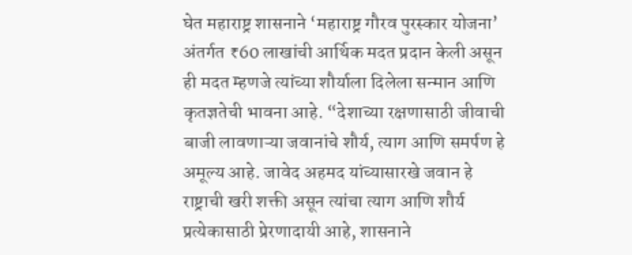घेत महाराष्ट्र शासनाने ‘महाराष्ट्र गौरव पुरस्कार योजना’ अंतर्गत ₹60 लाखांची आर्थिक मदत प्रदान केली असून ही मदत म्हणजे त्यांच्या शौर्याला दिलेला सन्मान आणि कृतज्ञतेची भावना आहे. “देशाच्या रक्षणासाठी जीवाची बाजी लावणाऱ्या जवानांचे शौर्य, त्याग आणि समर्पण हे अमूल्य आहे. जावेद अहमद यांच्यासारखे जवान हे राष्ट्राची खरी शक्ती असून त्यांचा त्याग आणि शौर्य प्रत्येकासाठी प्रेरणादायी आहे, शासनाने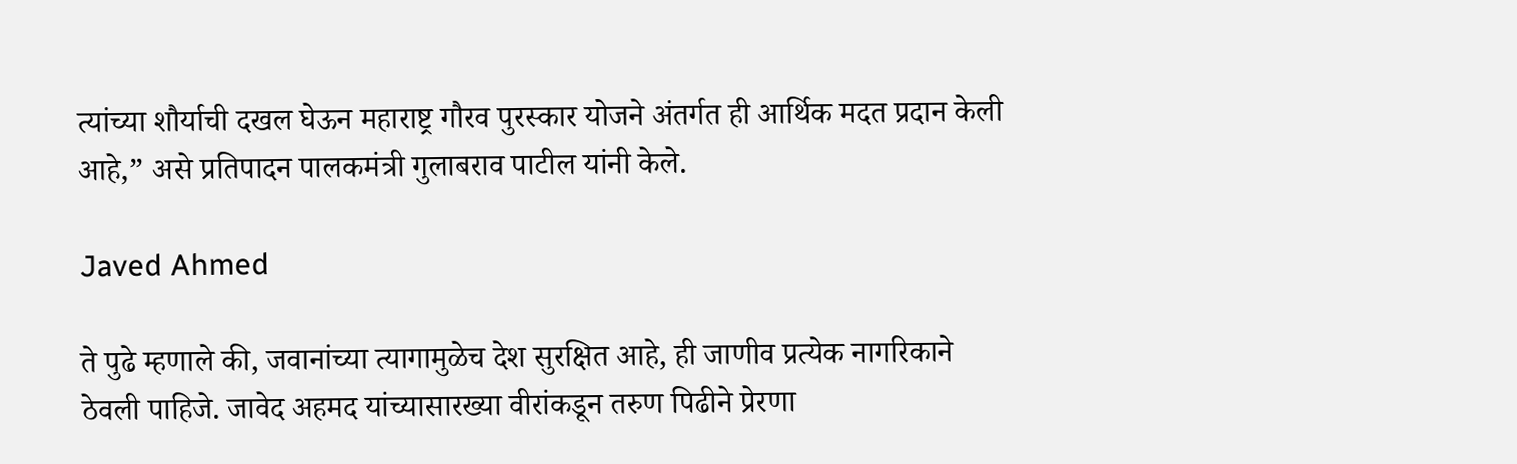त्यांच्या शौर्याची दखल घेऊन महाराष्ट्र गौरव पुरस्कार योजने अंतर्गत ही आर्थिक मदत प्रदान केली आहे,” असे प्रतिपादन पालकमंत्री गुलाबराव पाटील यांनी केले.

Javed Ahmed

ते पुढे म्हणाले की, जवानांच्या त्यागामुळेच देश सुरक्षित आहे, ही जाणीव प्रत्येक नागरिकाने ठेवली पाहिजे. जावेद अहमद यांच्यासारख्या वीरांकडून तरुण पिढीने प्रेरणा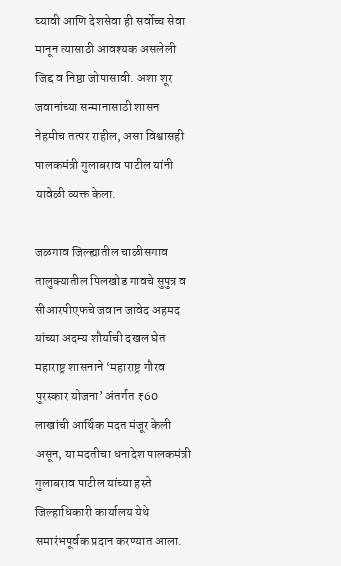घ्यावी आणि देशसेवा ही सर्वोच्च सेवा मानून त्यासाठी आवश्यक असलेली जिद्द व निष्ठा जोपासावी. अशा शूर जवानांच्या सन्मानासाठी शासन नेहमीच तत्पर राहील, असा विश्वासही पालकमंत्री गुलाबराव पाटील यांनी यावेळी व्यक्त केला.

जळगाव जिल्ह्यातील चाळीसगाव तालुक्यातील पिलखोड गावचे सुपुत्र व सीआरपीएफचे जवान जावेद अहमद यांच्या अदम्य शौर्याची दखल घेत महाराष्ट्र शासनाने ‘महाराष्ट्र गौरव पुरस्कार योजना’ अंतर्गत ₹60 लाखांची आर्थिक मदत मंजूर केली असून, या मदतीचा धनादेश पालकमंत्री गुलाबराव पाटील यांच्या हस्ते जिल्हाधिकारी कार्यालय येथे समारंभपूर्वक प्रदान करण्यात आला.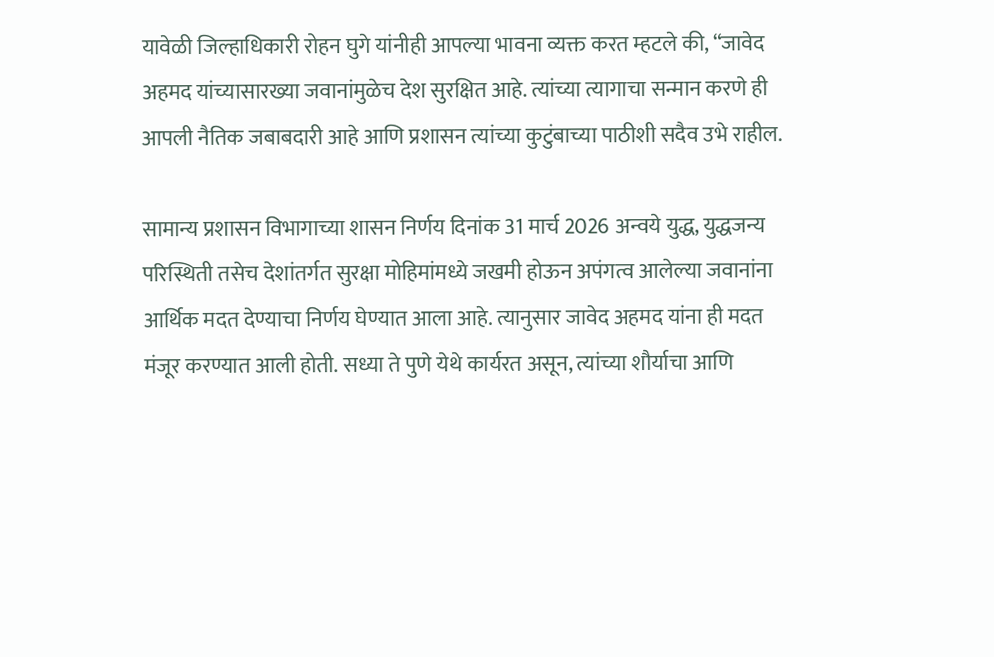यावेळी जिल्हाधिकारी रोहन घुगे यांनीही आपल्या भावना व्यक्त करत म्हटले की, “जावेद अहमद यांच्यासारख्या जवानांमुळेच देश सुरक्षित आहे. त्यांच्या त्यागाचा सन्मान करणे ही आपली नैतिक जबाबदारी आहे आणि प्रशासन त्यांच्या कुटुंबाच्या पाठीशी सदैव उभे राहील.

सामान्य प्रशासन विभागाच्या शासन निर्णय दिनांक 31 मार्च 2026 अन्वये युद्ध, युद्धजन्य परिस्थिती तसेच देशांतर्गत सुरक्षा मोहिमांमध्ये जखमी होऊन अपंगत्व आलेल्या जवानांना आर्थिक मदत देण्याचा निर्णय घेण्यात आला आहे. त्यानुसार जावेद अहमद यांना ही मदत मंजूर करण्यात आली होती. सध्या ते पुणे येथे कार्यरत असून, त्यांच्या शौर्याचा आणि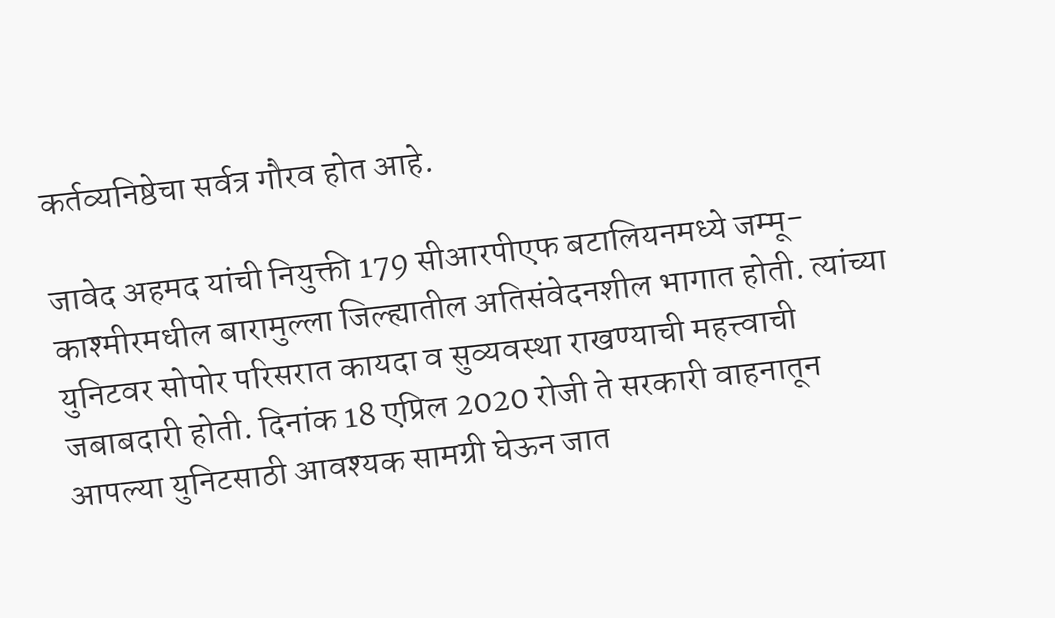कर्तव्यनिष्ठेचा सर्वत्र गौरव होत आहे.

जावेद अहमद यांची नियुक्ती 179 सीआरपीएफ बटालियनमध्ये जम्मू-काश्मीरमधील बारामुल्ला जिल्ह्यातील अतिसंवेदनशील भागात होती. त्यांच्या युनिटवर सोपोर परिसरात कायदा व सुव्यवस्था राखण्याची महत्त्वाची जबाबदारी होती. दिनांक 18 एप्रिल 2020 रोजी ते सरकारी वाहनातून आपल्या युनिटसाठी आवश्यक सामग्री घेऊन जात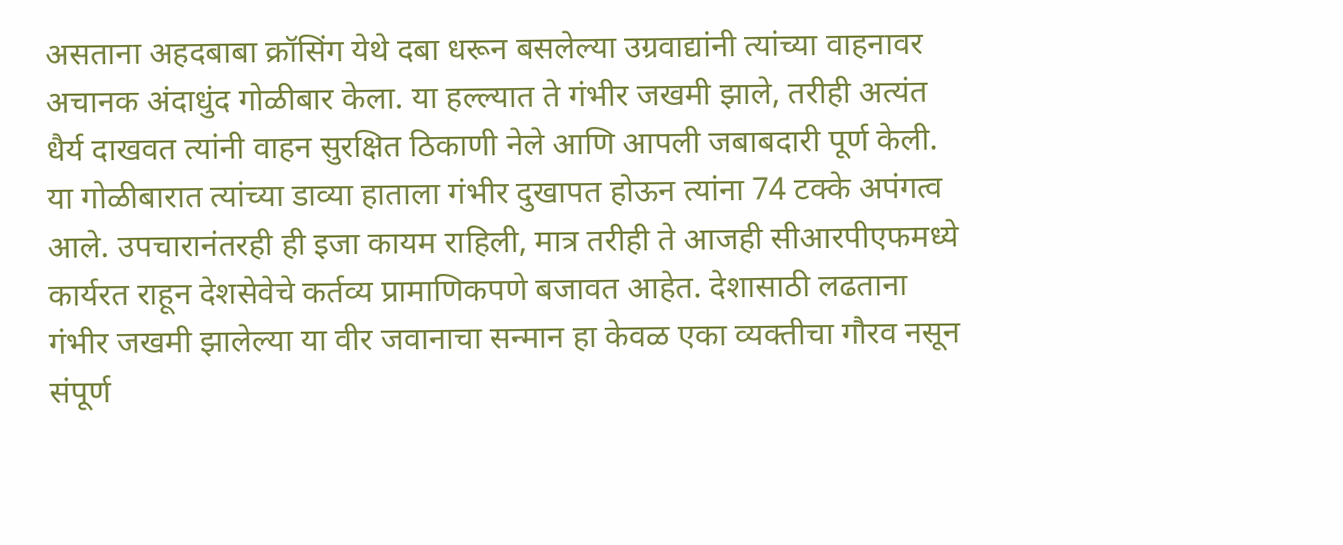असताना अहदबाबा क्रॉसिंग येथे दबा धरून बसलेल्या उग्रवाद्यांनी त्यांच्या वाहनावर अचानक अंदाधुंद गोळीबार केला. या हल्ल्यात ते गंभीर जखमी झाले, तरीही अत्यंत धैर्य दाखवत त्यांनी वाहन सुरक्षित ठिकाणी नेले आणि आपली जबाबदारी पूर्ण केली. या गोळीबारात त्यांच्या डाव्या हाताला गंभीर दुखापत होऊन त्यांना 74 टक्के अपंगत्व आले. उपचारानंतरही ही इजा कायम राहिली, मात्र तरीही ते आजही सीआरपीएफमध्ये कार्यरत राहून देशसेवेचे कर्तव्य प्रामाणिकपणे बजावत आहेत. देशासाठी लढताना गंभीर जखमी झालेल्या या वीर जवानाचा सन्मान हा केवळ एका व्यक्तीचा गौरव नसून संपूर्ण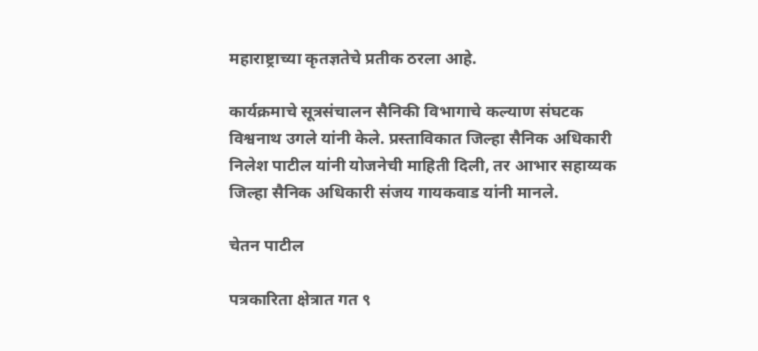महाराष्ट्राच्या कृतज्ञतेचे प्रतीक ठरला आहे.

कार्यक्रमाचे सूत्रसंचालन सैनिकी विभागाचे कल्याण संघटक विश्वनाथ उगले यांनी केले. प्रस्ताविकात जिल्हा सैनिक अधिकारी निलेश पाटील यांनी योजनेची माहिती दिली, तर आभार सहाय्यक जिल्हा सैनिक अधिकारी संजय गायकवाड यांनी मानले.

चेतन पाटील

पत्रकारिता क्षेत्रात गत ९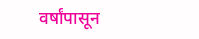वर्षांपासून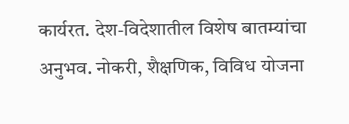कार्यरत. देश-विदेशातील विशेष बातम्यांचा अनुभव. नोकरी, शैक्षणिक, विविध योजना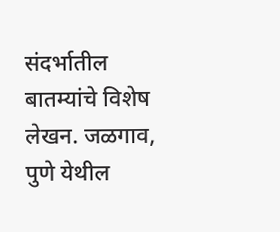संदर्भातील बातम्यांचे विशेष लेखन. जळगाव, पुणे येथील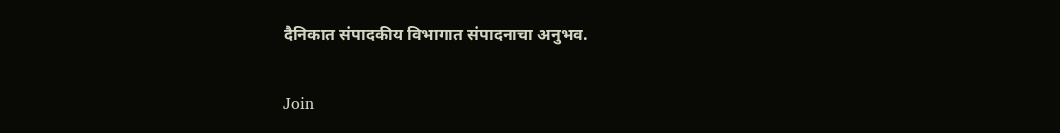दैनिकात संपादकीय विभागात संपादनाचा अनुभव.

Join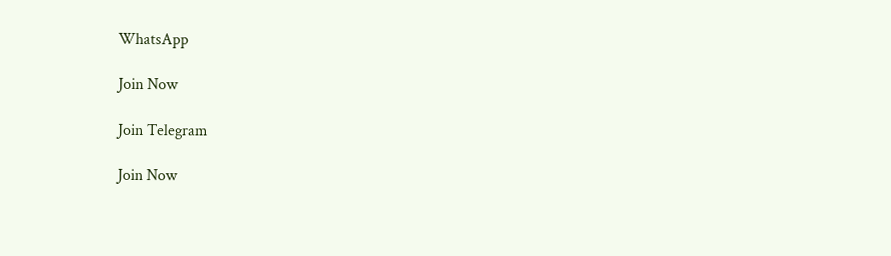WhatsApp

Join Now

Join Telegram

Join Now